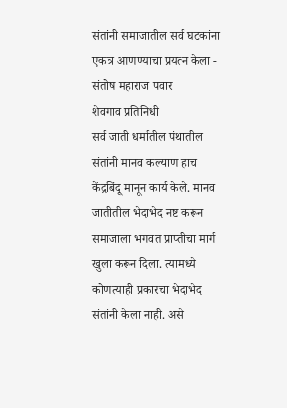संतांनी समाजातील सर्व घटकांना एकत्र आणण्याचा प्रयत्न केला - संतोष महाराज पवार
शेवगाव प्रतिनिधी
सर्व जाती धर्मातील पंथातील संतांनी मानव कल्याण हाच केंद्रबिंदू मानून कार्य केले. मानव जातीतील भेदाभेद नष्ट करून समाजाला भगवत प्राप्तीचा मार्ग खुला करून दिला. त्यामध्ये कोणत्याही प्रकारचा भेदाभेद संतांनी केला नाही. असे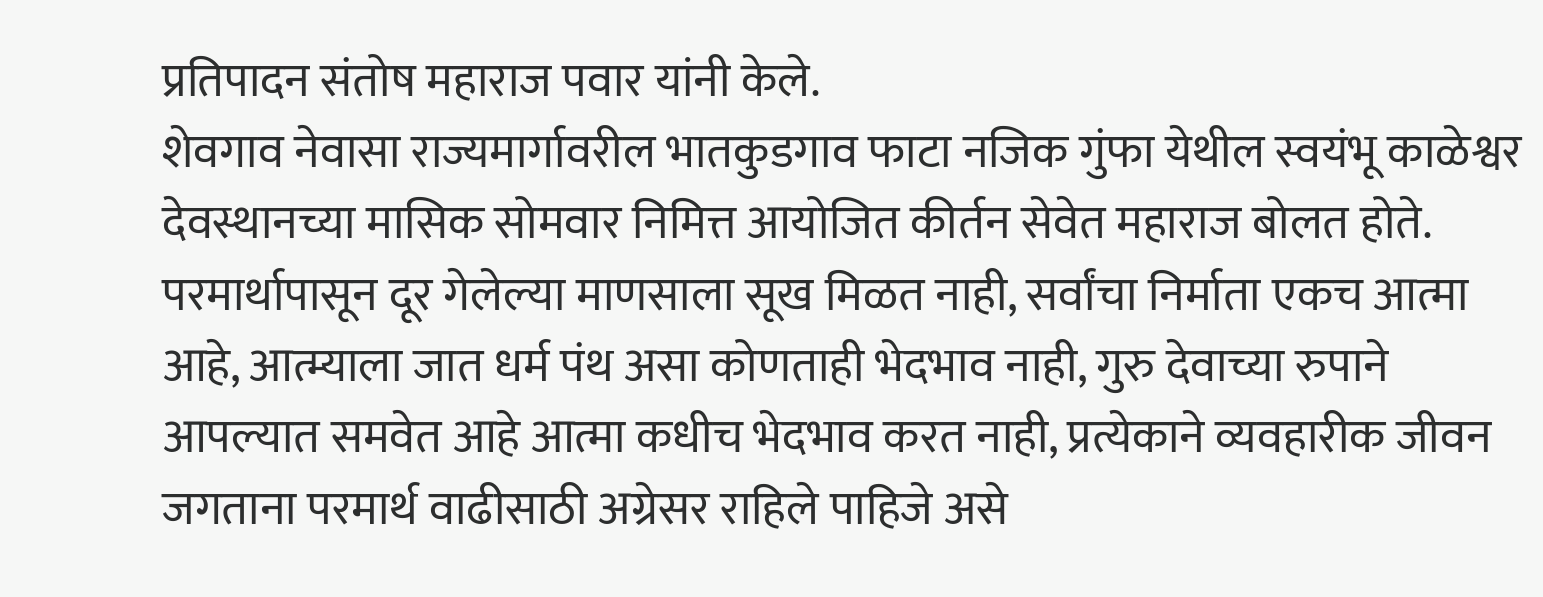प्रतिपादन संतोष महाराज पवार यांनी केले.
शेवगाव नेवासा राज्यमार्गावरील भातकुडगाव फाटा नजिक गुंफा येथील स्वयंभू काळेश्वर देवस्थानच्या मासिक सोमवार निमित्त आयोजित कीर्तन सेवेत महाराज बोलत होते. परमार्थापासून दूर गेलेल्या माणसाला सूख मिळत नाही, सर्वांचा निर्माता एकच आत्मा आहे, आत्म्याला जात धर्म पंथ असा कोणताही भेदभाव नाही, गुरु देवाच्या रुपाने आपल्यात समवेत आहे आत्मा कधीच भेदभाव करत नाही, प्रत्येकाने व्यवहारीक जीवन जगताना परमार्थ वाढीसाठी अग्रेसर राहिले पाहिजे असे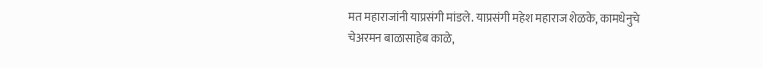मत महाराजांनी याप्रसंगी मांडले. याप्रसंगी महेश महाराज शेळके, कामधेनुचे चेअरमन बाळासाहेब काळे,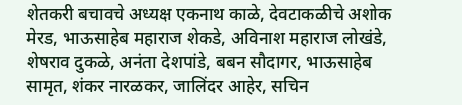शेतकरी बचावचे अध्यक्ष एकनाथ काळे, देवटाकळीचे अशोक मेरड, भाऊसाहेब महाराज शेकडे, अविनाश महाराज लोखंडे, शेषराव दुकळे, अनंता देशपांडे, बबन सौदागर, भाऊसाहेब सामृत, शंकर नारळकर, जालिंदर आहेर, सचिन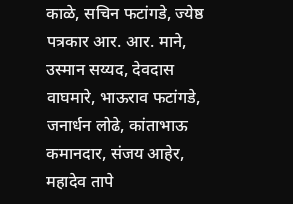काळे, सचिन फटांगडे, ज्येष्ठ पत्रकार आर. आर. माने, उस्मान सय्यद, देवदास वाघमारे, भाऊराव फटांगडे, जनार्धन लोढे, कांताभाऊ कमानदार, संजय आहेर, महादेव तापे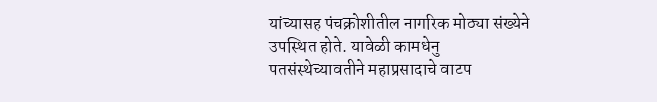यांच्यासह पंचक्रोशीतील नागरिक मोठ्या संख्येने उपस्थित होते. यावेळी कामधेनु पतसंस्थेच्यावतीने महाप्रसादाचे वाटप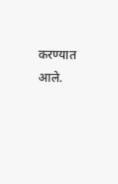करण्यात आले.